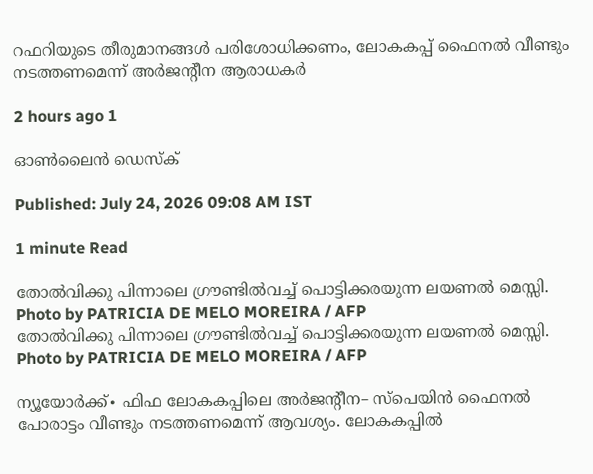റഫറിയുടെ തീരുമാനങ്ങൾ പരിശോധിക്കണം, ലോകകപ്പ് ഫൈനൽ വീണ്ടും നടത്തണമെന്ന് അർജന്റീന ആരാധകർ

2 hours ago 1

ഓൺലൈൻ ഡെസ്ക്

Published: July 24, 2026 09:08 AM IST

1 minute Read

തോൽവിക്കു പിന്നാലെ ഗ്രൗണ്ടിൽവച്ച് പൊട്ടിക്കരയുന്ന ലയണൽ മെസ്സി. Photo by PATRICIA DE MELO MOREIRA / AFP
തോൽവിക്കു പിന്നാലെ ഗ്രൗണ്ടിൽവച്ച് പൊട്ടിക്കരയുന്ന ലയണൽ മെസ്സി. Photo by PATRICIA DE MELO MOREIRA / AFP

ന്യൂയോര്‍ക്ക്∙ ഫിഫ ലോകകപ്പിലെ അർജന്റീന– സ്പെയിൻ ഫൈനൽ പോരാട്ടം വീണ്ടും നടത്തണമെന്ന് ആവശ്യം. ലോകകപ്പിൽ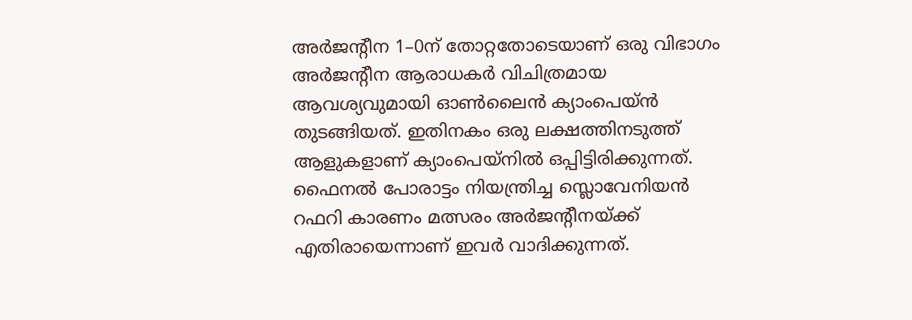അര്‍ജന്റീന 1–0ന് തോറ്റതോടെയാണ് ഒരു വിഭാഗം അർജന്റീന ആരാധകർ വിചിത്രമായ ആവശ്യവുമായി ഓൺലൈൻ ക്യാംപെയ്ൻ തുടങ്ങിയത്. ഇതിനകം ഒരു ലക്ഷത്തിനടുത്ത് ആളുകളാണ് ക്യാംപെയ്നിൽ ഒപ്പിട്ടിരിക്കുന്നത്. ഫൈനൽ പോരാട്ടം നിയന്ത്രിച്ച സ്ലൊവേനിയൻ റഫറി കാരണം മത്സരം അർജന്റീനയ്ക്ക് എതിരായെന്നാണ് ഇവർ വാദിക്കുന്നത്.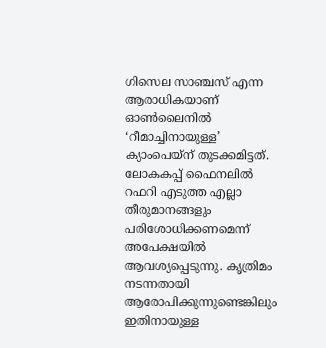ഗിസെല സാഞ്ചസ് എന്ന ആരാധികയാണ് ഓൺലൈനിൽ ‘റീമാച്ചിനായുള്ള’ ക്യാംപെയ്ന് തുടക്കമിട്ടത്. ലോകകപ്പ് ഫൈനലിൽ റഫറി എടുത്ത എല്ലാ തീരുമാനങ്ങളും പരിശോധിക്കണമെന്ന് അപേക്ഷയിൽ ആവശ്യപ്പെടുന്നു. കൃത്രിമം നടന്നതായി ആരോപിക്കുന്നുണ്ടെങ്കിലും ഇതിനായുള്ള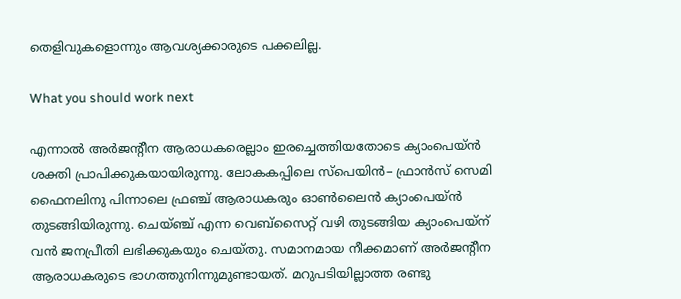തെളിവുകളൊന്നും ആവശ്യക്കാരുടെ പക്കലില്ല.

What you should work next

എന്നാൽ അർജന്റീന ആരാധകരെല്ലാം ഇരച്ചെത്തിയതോടെ ക്യാംപെയ്ൻ ശക്തി പ്രാപിക്കുകയായിരുന്നു. ലോകകപ്പിലെ സ്പെയിൻ– ഫ്രാൻസ് സെമി ഫൈനലിനു പിന്നാലെ ഫ്രഞ്ച് ആരാധകരും ഓൺലൈൻ ക്യാംപെയ്ൻ തുടങ്ങിയിരുന്നു. ചെയ്ഞ്ച് എന്ന വെബ്സൈറ്റ് വഴി തുടങ്ങിയ ക്യാംപെയ്ന് വൻ ജനപ്രീതി ലഭിക്കുകയും ചെയ്തു. സമാനമായ നീക്കമാണ് അർജന്റീന ആരാധകരുടെ ഭാഗത്തുനിന്നുമുണ്ടായത്. മറുപടിയില്ലാത്ത രണ്ടു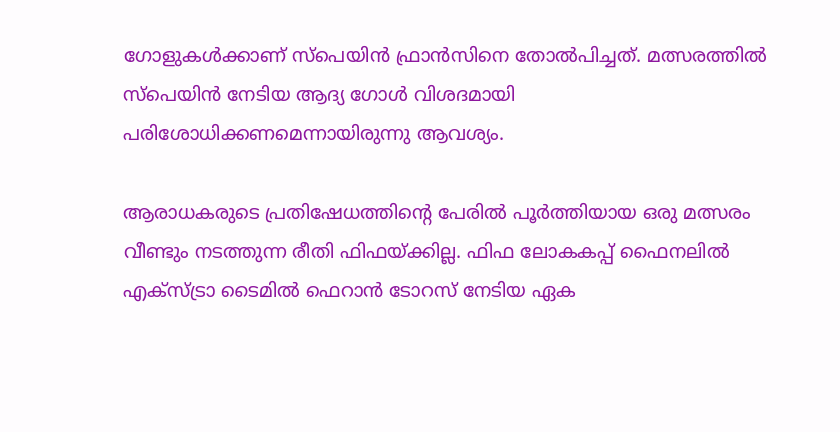ഗോളുകൾക്കാണ് സ്പെയിൻ ഫ്രാൻസിനെ തോൽപിച്ചത്. മത്സരത്തിൽ സ്പെയിൻ നേടിയ ആദ്യ ഗോൾ വിശദമായി പരിശോധിക്കണമെന്നായിരുന്നു ആവശ്യം.

ആരാധകരുടെ പ്രതിഷേധത്തിന്റെ പേരിൽ പൂർത്തിയായ ഒരു മത്സരം വീണ്ടും നടത്തുന്ന രീതി ഫിഫയ്ക്കില്ല. ഫിഫ ലോകകപ്പ് ഫൈനലിൽ എക്സ്ട്രാ ടൈമിൽ ഫെറാൻ ടോറസ് നേടിയ ഏക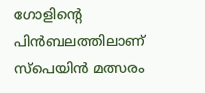ഗോളിന്റെ പിൻബലത്തിലാണ് സ്പെയിൻ മത്സരം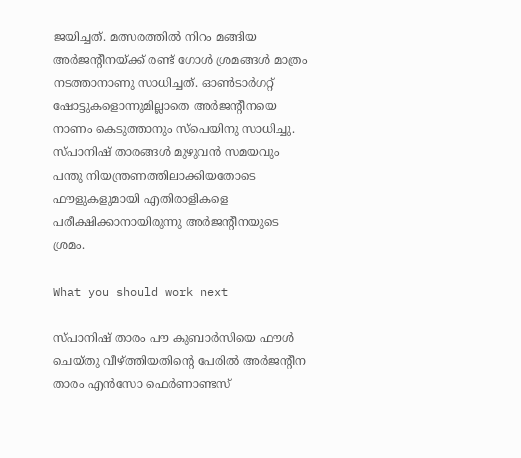ജയിച്ചത്. മത്സരത്തിൽ നിറം മങ്ങിയ അർജന്റീനയ്ക്ക് രണ്ട് ഗോൾ ശ്രമങ്ങൾ മാത്രം നടത്താനാണു സാധിച്ചത്. ഓൺടാർഗറ്റ് ഷോട്ടുകളൊന്നുമില്ലാതെ അർജന്റീനയെ നാണം കെടുത്താനും സ്പെയിനു സാധിച്ചു. സ്പാനിഷ് താരങ്ങൾ മുഴുവൻ സമയവും പന്തു നിയന്ത്രണത്തിലാക്കിയതോടെ ഫൗളുകളുമായി എതിരാളികളെ പരീക്ഷിക്കാനായിരുന്നു അർജന്റീനയുടെ ശ്രമം.

What you should work next

സ്പാനിഷ് താരം പൗ കുബാർസിയെ ഫൗൾ ചെയ്തു വീഴ്ത്തിയതിന്റെ പേരിൽ അർജന്റീന താരം എൻസോ ഫെർണാണ്ടസ്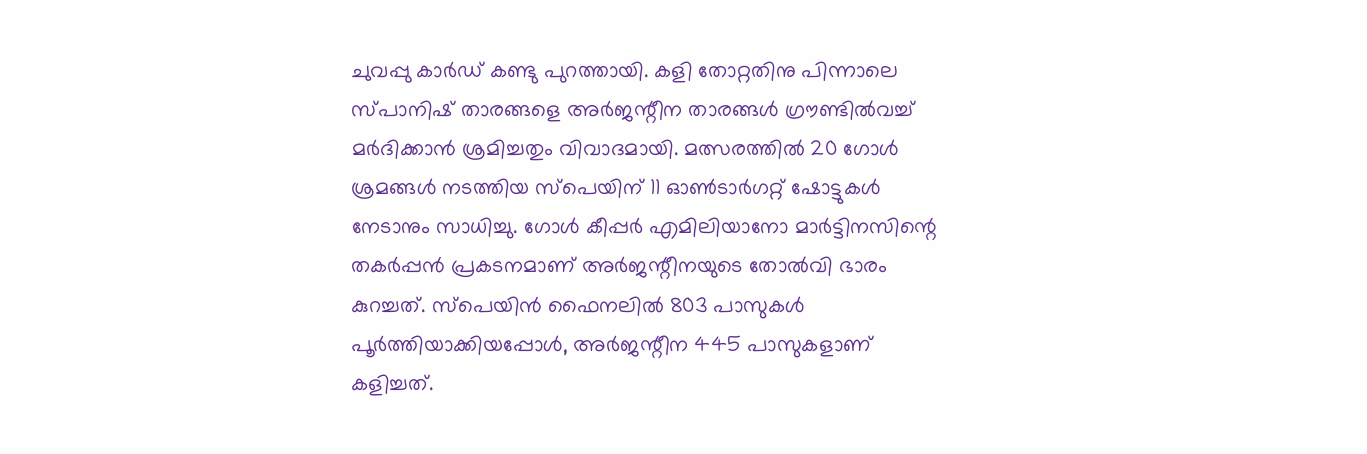ചുവപ്പു കാർഡ് കണ്ടു പുറത്തായി. കളി തോറ്റതിനു പിന്നാലെ സ്പാനിഷ് താരങ്ങളെ അർജന്റീന താരങ്ങൾ ഗ്രൗണ്ടിൽവച്ച് മർദിക്കാൻ ശ്രമിച്ചതും വിവാദമായി. മത്സരത്തിൽ 20 ഗോൾ ശ്രമങ്ങൾ നടത്തിയ സ്പെയിന് 11 ഓൺടാർഗറ്റ് ഷോട്ടുകൾ നേടാനും സാധിച്ചു. ഗോൾ കീപ്പർ എമിലിയാനോ മാർട്ടിനസിന്റെ തകർപ്പൻ പ്രകടനമാണ് അർജന്റീനയുടെ തോൽവി ഭാരം കുറച്ചത്. സ്പെയിൻ ഫൈനലിൽ 803 പാസുകൾ പൂർത്തിയാക്കിയപ്പോൾ, അർജന്റീന 445 പാസുകളാണ് കളിച്ചത്.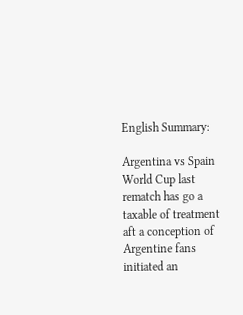English Summary:

Argentina vs Spain World Cup last rematch has go a taxable of treatment aft a conception of Argentine fans initiated an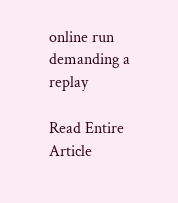online run demanding a replay

Read Entire Article